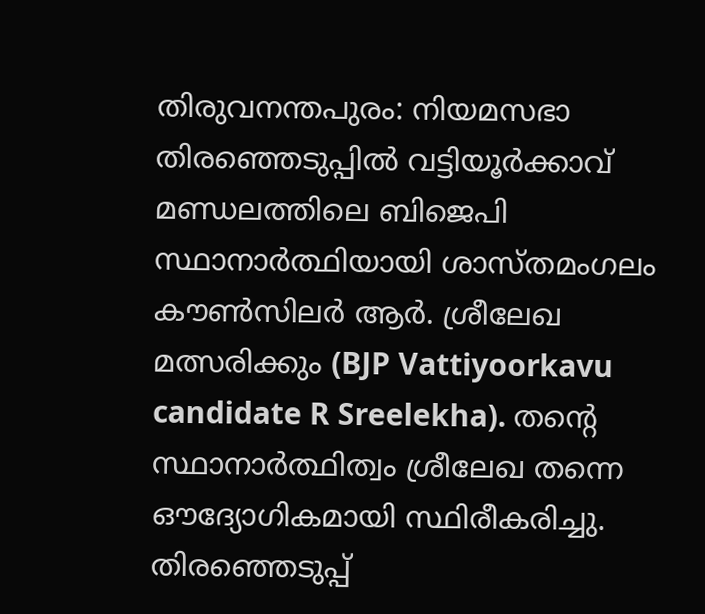തിരുവനന്തപുരം: നിയമസഭാ തിരഞ്ഞെടുപ്പിൽ വട്ടിയൂർക്കാവ് മണ്ഡലത്തിലെ ബിജെപി സ്ഥാനാർത്ഥിയായി ശാസ്തമംഗലം കൗൺസിലർ ആർ. ശ്രീലേഖ മത്സരിക്കും (BJP Vattiyoorkavu candidate R Sreelekha). തന്റെ സ്ഥാനാർത്ഥിത്വം ശ്രീലേഖ തന്നെ ഔദ്യോഗികമായി സ്ഥിരീകരിച്ചു. തിരഞ്ഞെടുപ്പ്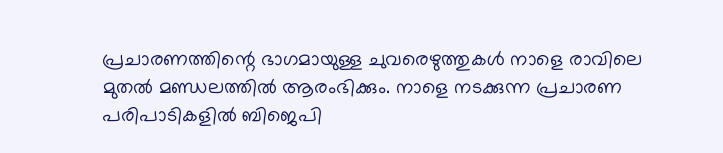പ്രചാരണത്തിന്റെ ഭാഗമായുള്ള ചുവരെഴുത്തുകൾ നാളെ രാവിലെ മുതൽ മണ്ഡലത്തിൽ ആരംഭിക്കും. നാളെ നടക്കുന്ന പ്രചാരണ പരിപാടികളിൽ ബിജെപി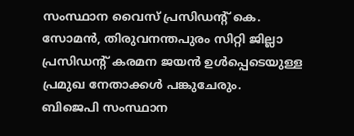സംസ്ഥാന വൈസ് പ്രസിഡന്റ് കെ. സോമൻ, തിരുവനന്തപുരം സിറ്റി ജില്ലാ പ്രസിഡന്റ് കരമന ജയൻ ഉൾപ്പെടെയുള്ള പ്രമുഖ നേതാക്കൾ പങ്കുചേരും.
ബിജെപി സംസ്ഥാന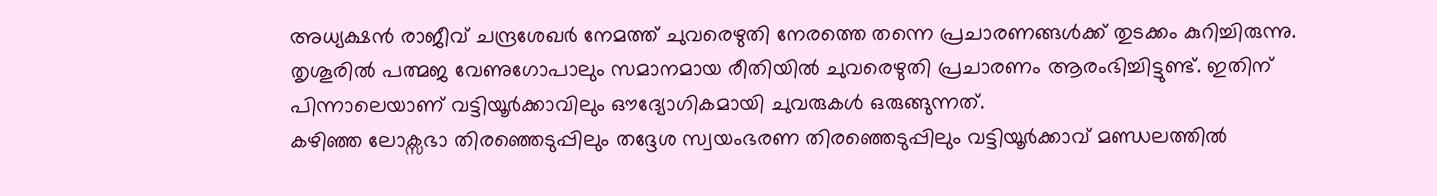അധ്യക്ഷൻ രാജീവ് ചന്ദ്രശേഖർ നേമത്ത് ചുവരെഴുതി നേരത്തെ തന്നെ പ്രചാരണങ്ങൾക്ക് തുടക്കം കുറിച്ചിരുന്നു.
തൃശൂരിൽ പത്മജ വേണുഗോപാലും സമാനമായ രീതിയിൽ ചുവരെഴുതി പ്രചാരണം ആരംഭിച്ചിട്ടുണ്ട്. ഇതിന് പിന്നാലെയാണ് വട്ടിയൂർക്കാവിലും ഔദ്യോഗികമായി ചുവരുകൾ ഒരുങ്ങുന്നത്.
കഴിഞ്ഞ ലോക്സഭാ തിരഞ്ഞെടുപ്പിലും തദ്ദേശ സ്വയംഭരണ തിരഞ്ഞെടുപ്പിലും വട്ടിയൂർക്കാവ് മണ്ഡലത്തിൽ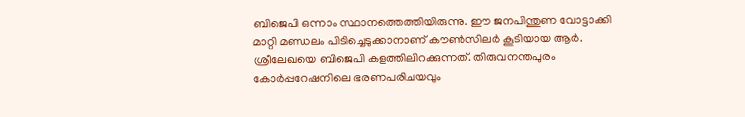ബിജെപി ഒന്നാം സ്ഥാനത്തെത്തിയിരുന്നു. ഈ ജനപിന്തുണ വോട്ടാക്കി മാറ്റി മണ്ഡലം പിടിച്ചെടുക്കാനാണ് കൗൺസിലർ കൂടിയായ ആർ. ശ്രീലേഖയെ ബിജെപി കളത്തിലിറക്കുന്നത്. തിരുവനന്തപുരം കോർപ്പറേഷനിലെ ഭരണപരിചയവും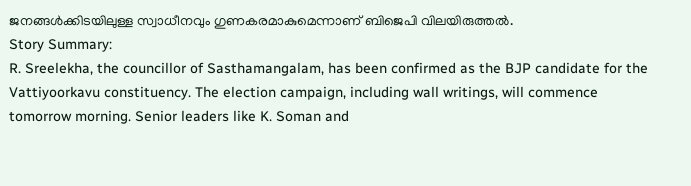ജനങ്ങൾക്കിടയിലുള്ള സ്വാധീനവും ഗുണകരമാകുമെന്നാണ് ബിജെപി വിലയിരുത്തൽ.
Story Summary:
R. Sreelekha, the councillor of Sasthamangalam, has been confirmed as the BJP candidate for the Vattiyoorkavu constituency. The election campaign, including wall writings, will commence tomorrow morning. Senior leaders like K. Soman and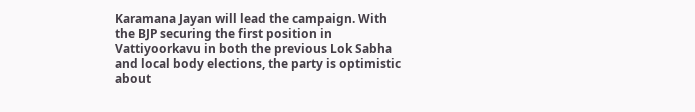Karamana Jayan will lead the campaign. With the BJP securing the first position in Vattiyoorkavu in both the previous Lok Sabha and local body elections, the party is optimistic about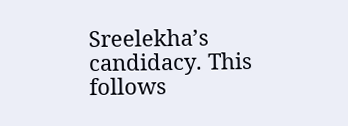Sreelekha’s candidacy. This follows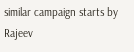similar campaign starts by Rajeev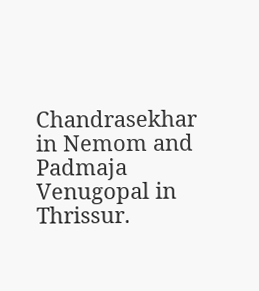Chandrasekhar in Nemom and Padmaja Venugopal in Thrissur.